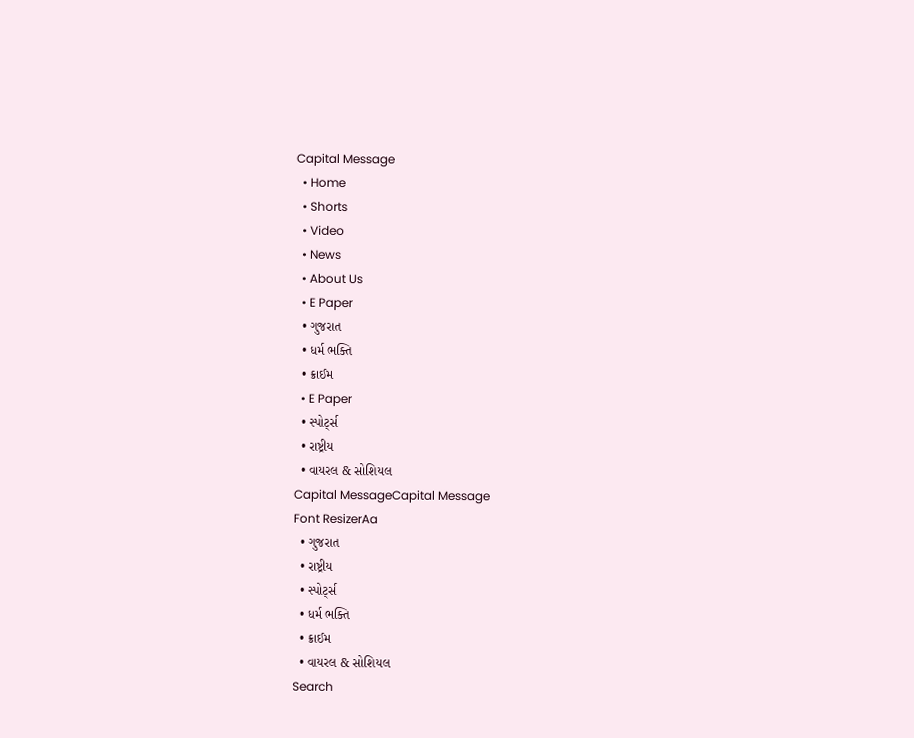Capital Message
  • Home
  • Shorts
  • Video
  • News
  • About Us
  • E Paper
  • ગુજરાત
  • ધર્મ ભક્તિ
  • ક્રાઈમ
  • E Paper
  • સ્પોર્ટ્સ
  • રાષ્ટ્રીય
  • વાયરલ & સોશિયલ
Capital MessageCapital Message
Font ResizerAa
  • ગુજરાત
  • રાષ્ટ્રીય
  • સ્પોર્ટ્સ
  • ધર્મ ભક્તિ
  • ક્રાઈમ
  • વાયરલ & સોશિયલ
Search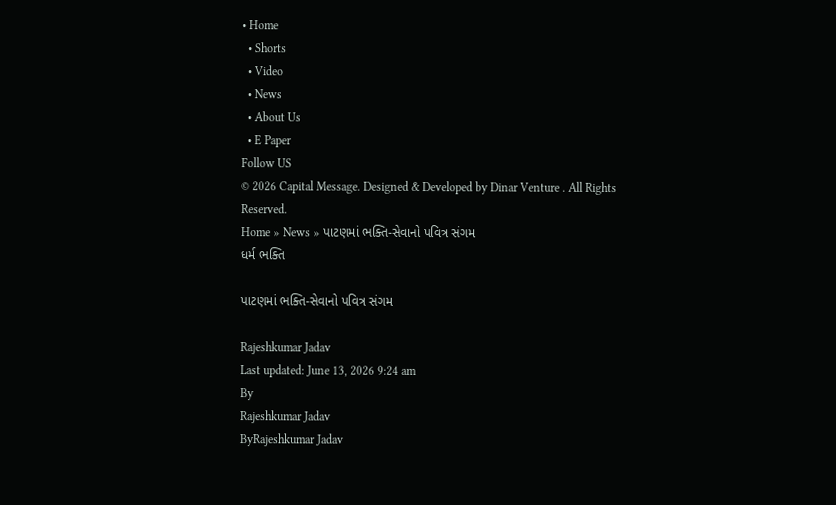• Home
  • Shorts
  • Video
  • News
  • About Us
  • E Paper
Follow US
© 2026 Capital Message. Designed & Developed by Dinar Venture . All Rights Reserved.
Home » News » પાટણમાં ભક્તિ-સેવાનો પવિત્ર સંગમ
ધર્મ ભક્તિ

પાટણમાં ભક્તિ-સેવાનો પવિત્ર સંગમ

Rajeshkumar Jadav
Last updated: June 13, 2026 9:24 am
By
Rajeshkumar Jadav
ByRajeshkumar Jadav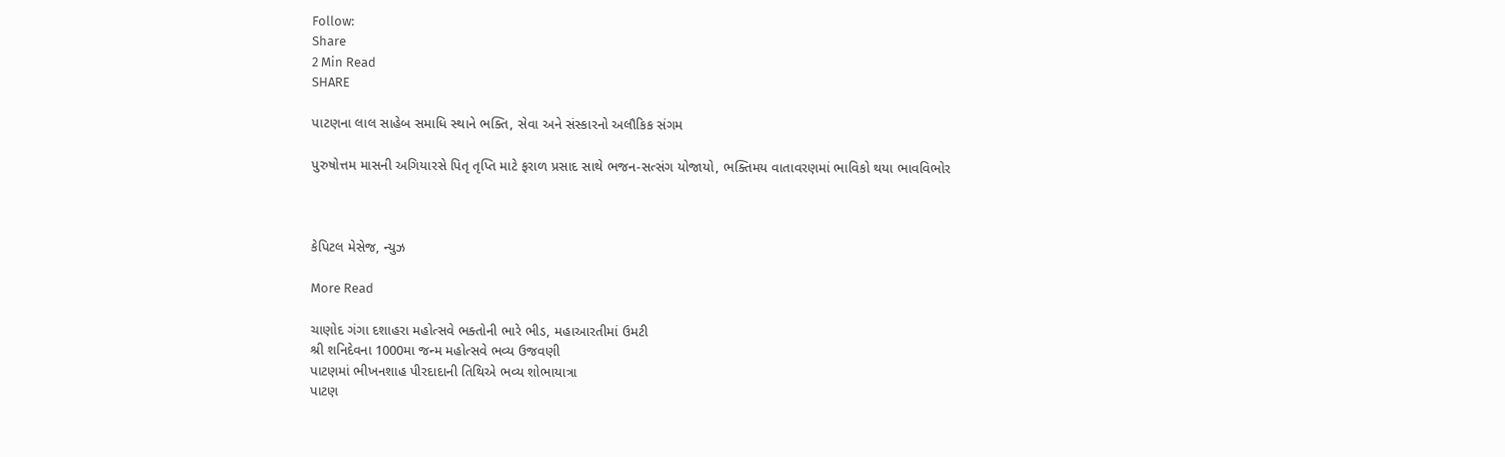Follow:
Share
2 Min Read
SHARE

પાટણના લાલ સાહેબ સમાધિ સ્થાને ભક્તિ, સેવા અને સંસ્કારનો અલૌકિક સંગમ

પુરુષોત્તમ માસની અગિયારસે પિતૃ તૃપ્તિ માટે ફરાળ પ્રસાદ સાથે ભજન-સત્સંગ યોજાયો, ભક્તિમય વાતાવરણમાં ભાવિકો થયા ભાવવિભોર



કેપિટલ મેસેજ, ન્યુઝ

More Read

ચાણોદ ગંગા દશાહરા મહોત્સવે ભક્તોની ભારે ભીડ, મહાઆરતીમાં ઉમટી
શ્રી શનિદેવના 1000મા જન્મ મહોત્સવે ભવ્ય ઉજવણી
પાટણમાં ભીખનશાહ પીરદાદાની તિથિએ ભવ્ય શોભાયાત્રા
પાટણ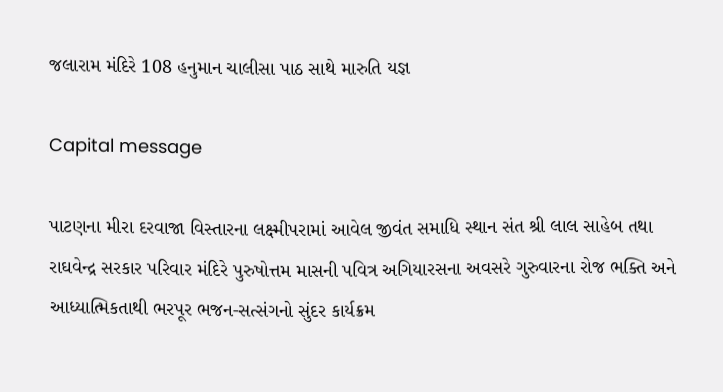જલારામ મંદિરે 108 હનુમાન ચાલીસા પાઠ સાથે મારુતિ યજ્ઞ

Capital message

પાટણના મીરા દરવાજા વિસ્તારના લક્ષ્મીપરામાં આવેલ જીવંત સમાધિ સ્થાન સંત શ્રી લાલ સાહેબ તથા રાઘવેન્દ્ર સરકાર પરિવાર મંદિરે પુરુષોત્તમ માસની પવિત્ર અગિયારસના અવસરે ગુરુવારના રોજ ભક્તિ અને આધ્યાત્મિકતાથી ભરપૂર ભજન-સત્સંગનો સુંદર કાર્યક્રમ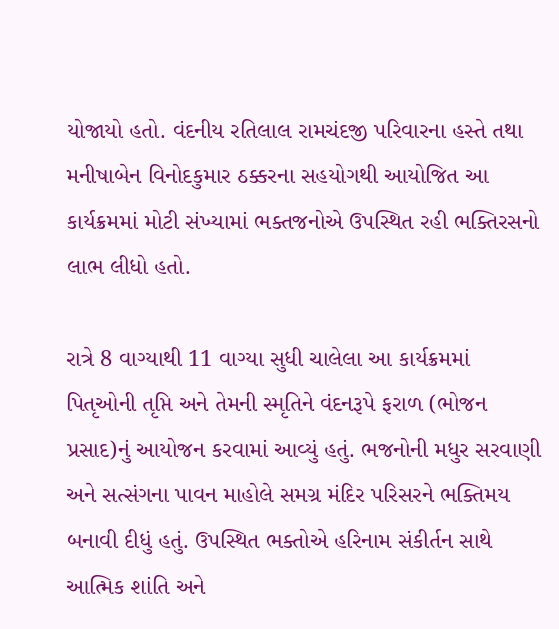યોજાયો હતો. વંદનીય રતિલાલ રામચંદજી પરિવારના હસ્તે તથા મનીષાબેન વિનોદકુમાર ઠક્કરના સહયોગથી આયોજિત આ કાર્યક્રમમાં મોટી સંખ્યામાં ભક્તજનોએ ઉપસ્થિત રહી ભક્તિરસનો લાભ લીધો હતો.

રાત્રે 8 વાગ્યાથી 11 વાગ્યા સુધી ચાલેલા આ કાર્યક્રમમાં પિતૃઓની તૃપ્તિ અને તેમની સ્મૃતિને વંદનરૂપે ફરાળ (ભોજન પ્રસાદ)નું આયોજન કરવામાં આવ્યું હતું. ભજનોની મધુર સરવાણી અને સત્સંગના પાવન માહોલે સમગ્ર મંદિર પરિસરને ભક્તિમય બનાવી દીધું હતું. ઉપસ્થિત ભક્તોએ હરિનામ સંકીર્તન સાથે આત્મિક શાંતિ અને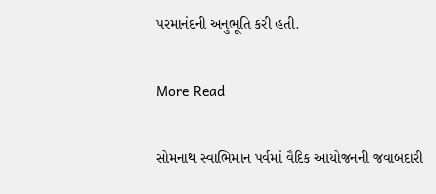પરમાનંદની અનુભૂતિ કરી હતી.

More Read

સોમનાથ સ્વાભિમાન પર્વમાં વૈદિક આયોજનની જવાબદારી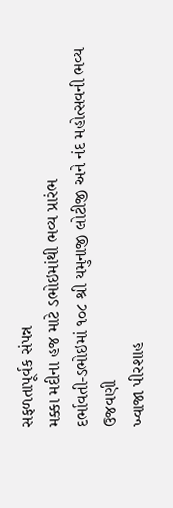સફળતાપૂર્વક સંપન્ન
મક્કા મદીના હજ માટે ડભોઇમાંથી ભવ્ય પ્રારંભ
દર્ભાવતી-ડભોઇમાં ૧૦૮ શ્રી યમુનાજી લોટીજી અને નંદ મહોત્સવની ભવ્ય ઉજવણી
ખ્વાજા પીરશાહ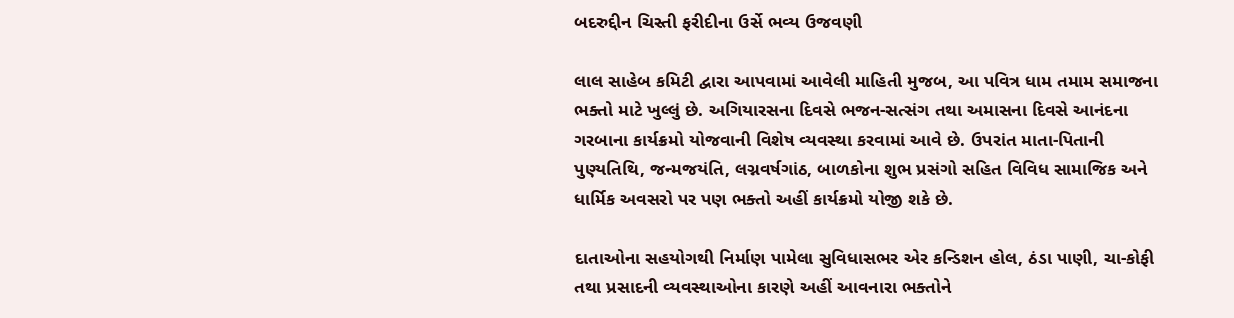બદરુદ્દીન ચિસ્તી ફરીદીના ઉર્સે ભવ્ય ઉજવણી

લાલ સાહેબ કમિટી દ્વારા આપવામાં આવેલી માહિતી મુજબ, આ પવિત્ર ધામ તમામ સમાજના ભક્તો માટે ખુલ્લું છે. અગિયારસના દિવસે ભજન-સત્સંગ તથા અમાસના દિવસે આનંદના ગરબાના કાર્યક્રમો યોજવાની વિશેષ વ્યવસ્થા કરવામાં આવે છે. ઉપરાંત માતા-પિતાની પુણ્યતિથિ, જન્મજયંતિ, લગ્નવર્ષગાંઠ, બાળકોના શુભ પ્રસંગો સહિત વિવિધ સામાજિક અને ધાર્મિક અવસરો પર પણ ભક્તો અહીં કાર્યક્રમો યોજી શકે છે.

દાતાઓના સહયોગથી નિર્માણ પામેલા સુવિધાસભર એર કન્ડિશન હોલ, ઠંડા પાણી, ચા-કોફી તથા પ્રસાદની વ્યવસ્થાઓના કારણે અહીં આવનારા ભક્તોને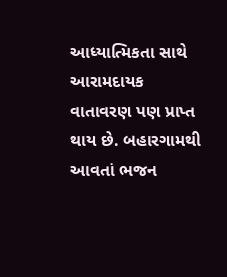આધ્યાત્મિકતા સાથે આરામદાયક વાતાવરણ પણ પ્રાપ્ત થાય છે. બહારગામથી આવતાં ભજન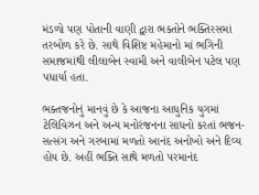મંડળો પણ પોતાની વાણી દ્વારા ભક્તોને ભક્તિરસમાં તરબોળ કરે છે. સાથે વિશિષ્ટ મહેમાનો માં ભગિની સમાજમાંથી લીલાબેન સ્વામી અને વાલીબેન પટેલ પણ પધાર્યા હતા.

ભક્તજનોનું માનવું છે કે આજના આધુનિક યુગમાં ટેલિવિઝન અને અન્ય મનોરંજનના સાધનો કરતાં ભજન-સત્સંગ અને ગરબામાં મળતો આનંદ અનોખો અને દિવ્ય હોય છે. અહીં ભક્તિ સાથે મળતો પરમાનંદ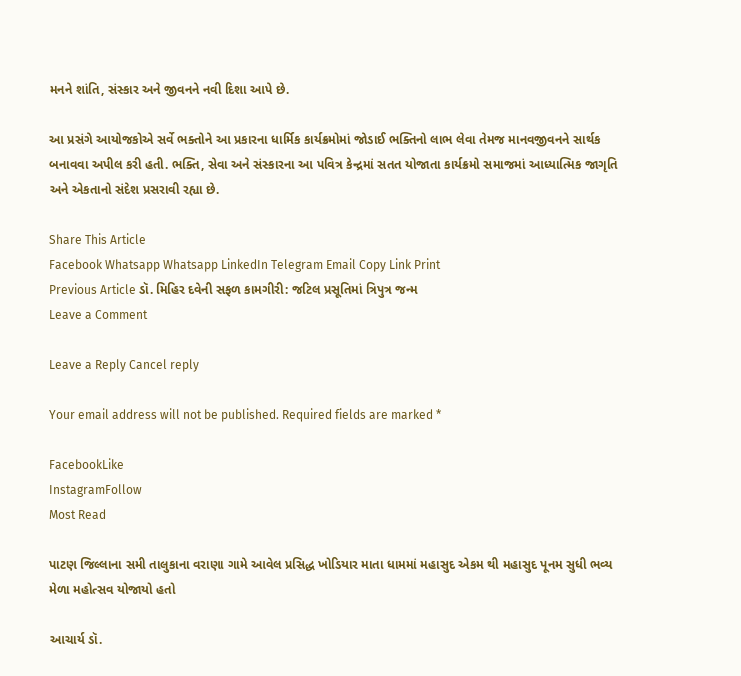મનને શાંતિ, સંસ્કાર અને જીવનને નવી દિશા આપે છે.

આ પ્રસંગે આયોજકોએ સર્વે ભક્તોને આ પ્રકારના ધાર્મિક કાર્યક્રમોમાં જોડાઈ ભક્તિનો લાભ લેવા તેમજ માનવજીવનને સાર્થક બનાવવા અપીલ કરી હતી. ભક્તિ, સેવા અને સંસ્કારના આ પવિત્ર કેન્દ્રમાં સતત યોજાતા કાર્યક્રમો સમાજમાં આધ્યાત્મિક જાગૃતિ અને એકતાનો સંદેશ પ્રસરાવી રહ્યા છે.

Share This Article
Facebook Whatsapp Whatsapp LinkedIn Telegram Email Copy Link Print
Previous Article ડૉ. મિહિર દવેની સફળ કામગીરી: જટિલ પ્રસૂતિમાં ત્રિપુત્ર જન્મ
Leave a Comment

Leave a Reply Cancel reply

Your email address will not be published. Required fields are marked *

FacebookLike
InstagramFollow
Most Read

પાટણ જિલ્લાના સમી તાલુકાના વરાણા ગામે આવેલ પ્રસિદ્ધ ખોડિયાર માતા ધામમાં મહાસુદ એકમ થી મહાસુદ પૂનમ સુધી ભવ્ય મેળા મહોત્સવ યોજાયો હતો

આચાર્ય ડૉ.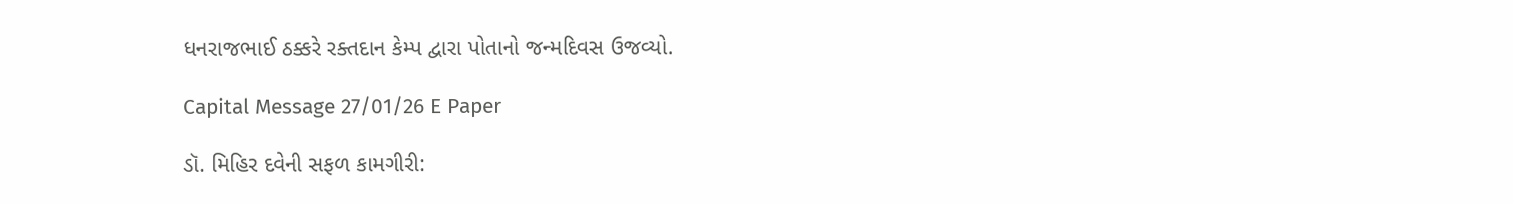ધનરાજભાઈ ઠક્કરે રક્તદાન કેમ્પ દ્વારા પોતાનો જન્મદિવસ ઉજવ્યો.

Capital Message 27/01/26 E Paper

ડૉ. મિહિર દવેની સફળ કામગીરી: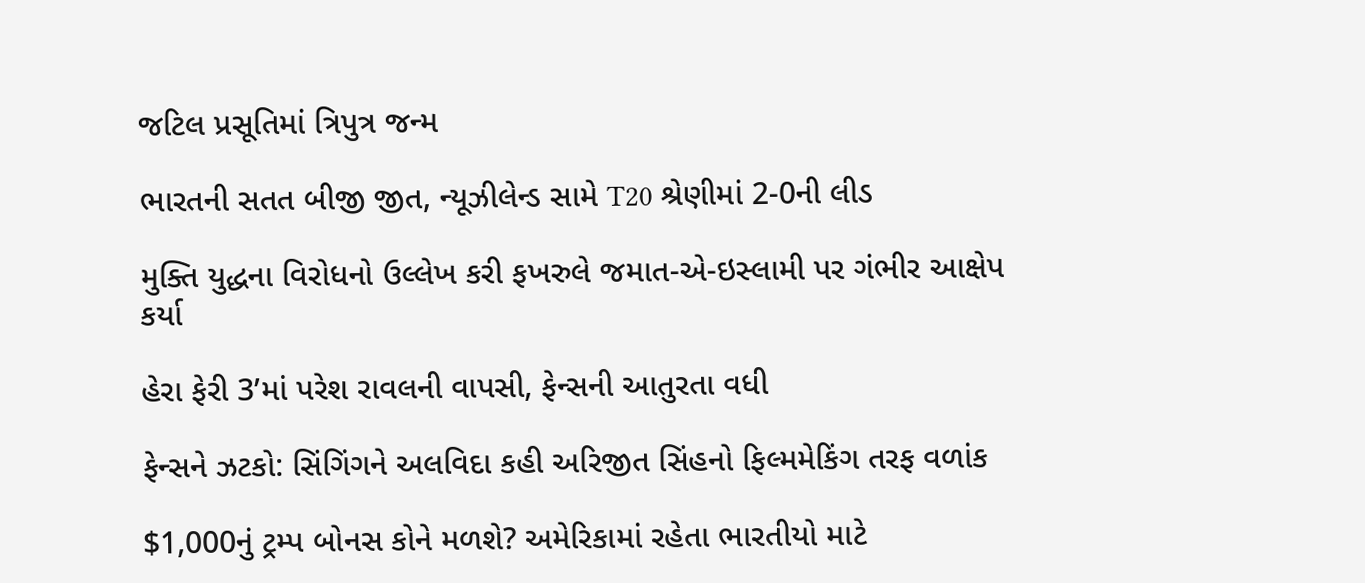જટિલ પ્રસૂતિમાં ત્રિપુત્ર જન્મ

ભારતની સતત બીજી જીત, ન્યૂઝીલેન્ડ સામે T20 શ્રેણીમાં 2-0ની લીડ

મુક્તિ યુદ્ધના વિરોધનો ઉલ્લેખ કરી ફખરુલે જમાત-એ-ઇસ્લામી પર ગંભીર આક્ષેપ કર્યા

હેરા ફેરી 3’માં પરેશ રાવલની વાપસી, ફેન્સની આતુરતા વધી

ફેન્સને ઝટકો: સિંગિંગને અલવિદા કહી અરિજીત સિંહનો ફિલ્મમેકિંગ તરફ વળાંક

$1,000નું ટ્રમ્પ બોનસ કોને મળશે? અમેરિકામાં રહેતા ભારતીયો માટે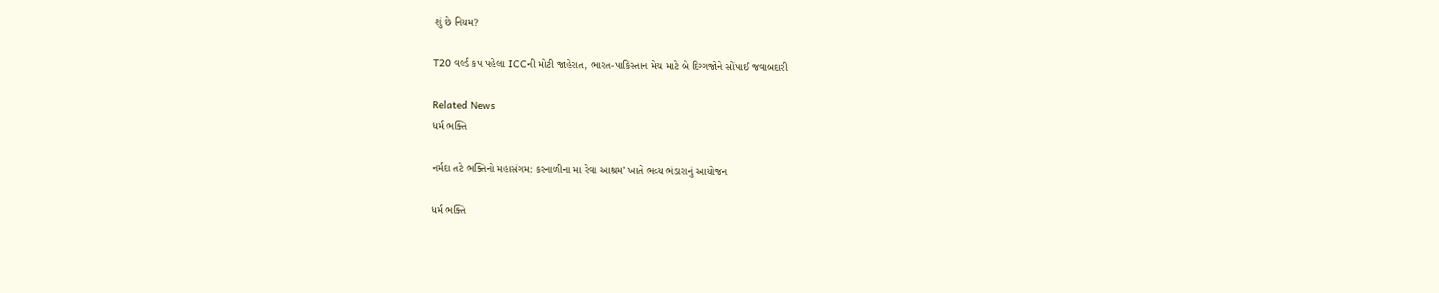શું છે નિયમ?

T20 વર્લ્ડ કપ પહેલા ICCની મોટી જાહેરાત, ભારત-પાકિસ્તાન મેચ માટે બે દિગ્ગજોને સોંપાઈ જવાબદારી

Related News
ધર્મ ભક્તિ

નર્મદા તટે ભક્તિનો મહાસંગમ: કરનાળીના મા રેવા આશ્રમ’ ખાતે ભવ્ય ભંડારાનું આયોજન

ધર્મ ભક્તિ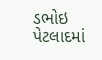ડભોઇ પેટલાદમાં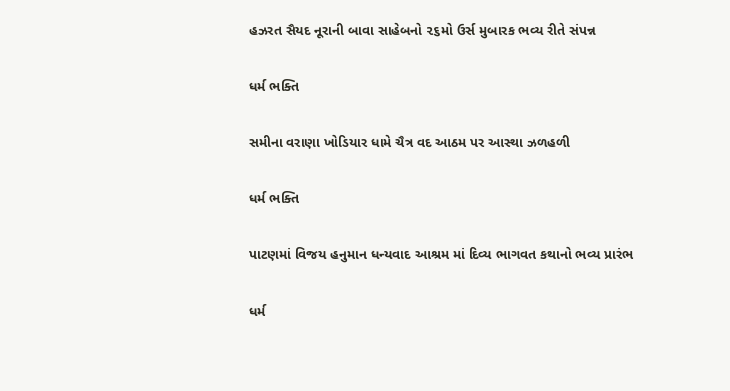હઝરત સૈયદ નૂરાની બાવા સાહેબનો ૨૬મો ઉર્સ મુબારક ભવ્ય રીતે સંપન્ન

ધર્મ ભક્તિ

સમીના વરાણા ખોડિયાર ધામે ચૈત્ર વદ આઠમ પર આસ્થા ઝળહળી

ધર્મ ભક્તિ

પાટણમાં વિજય હનુમાન ધન્યવાદ આશ્રમ માં દિવ્ય ભાગવત કથાનો ભવ્ય પ્રારંભ

ધર્મ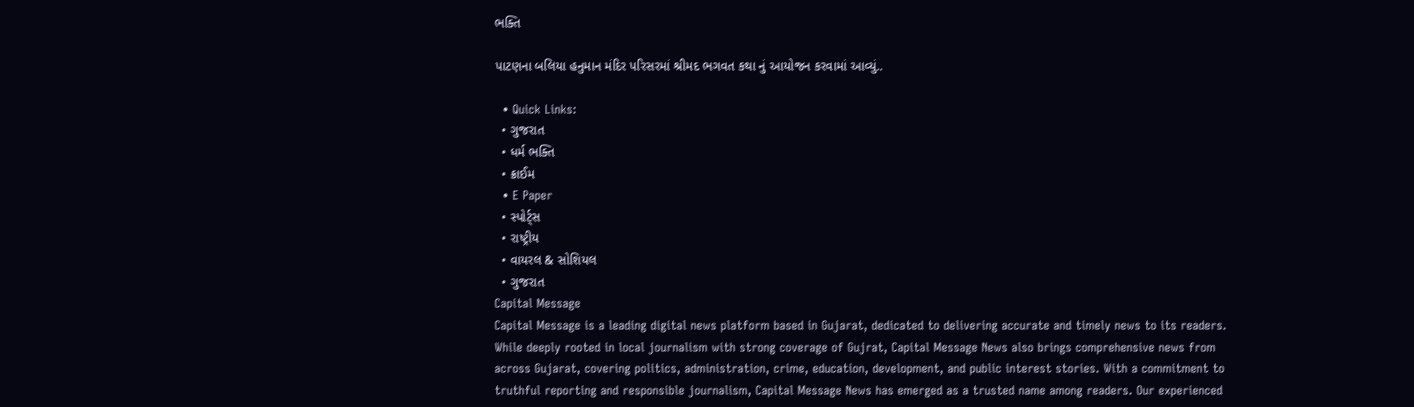ભક્તિ

પાટણના બલિયા હનુમાન મંદિર પરિસરમાં શ્રીમદ ભગવત કથા નું આયોજન કરવામાં આવ્યું..

  • Quick Links:
  • ગુજરાત
  • ધર્મ ભક્તિ
  • ક્રાઈમ
  • E Paper
  • સ્પોર્ટ્સ
  • રાષ્ટ્રીય
  • વાયરલ & સોશિયલ
  • ગુજરાત
Capital Message
Capital Message is a leading digital news platform based in Gujarat, dedicated to delivering accurate and timely news to its readers. While deeply rooted in local journalism with strong coverage of Gujrat, Capital Message News also brings comprehensive news from across Gujarat, covering politics, administration, crime, education, development, and public interest stories. With a commitment to truthful reporting and responsible journalism, Capital Message News has emerged as a trusted name among readers. Our experienced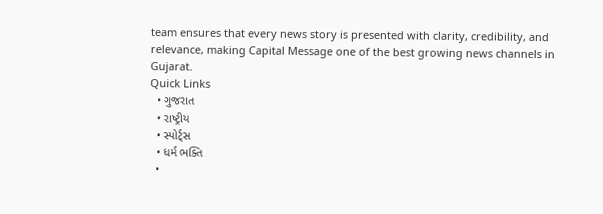team ensures that every news story is presented with clarity, credibility, and relevance, making Capital Message one of the best growing news channels in Gujarat.
Quick Links
  • ગુજરાત
  • રાષ્ટ્રીય
  • સ્પોર્ટ્સ
  • ધર્મ ભક્તિ
  •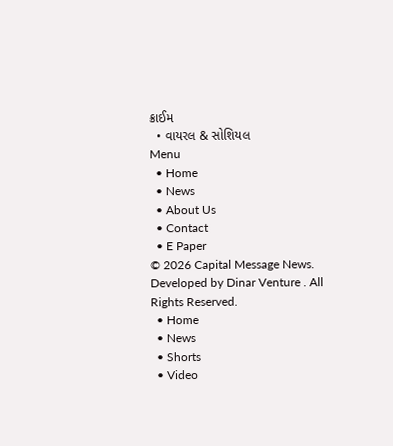ક્રાઈમ
  • વાયરલ & સોશિયલ
Menu
  • Home
  • News
  • About Us
  • Contact
  • E Paper
© 2026 Capital Message News. Developed by Dinar Venture . All Rights Reserved.
  • Home
  • News
  • Shorts
  • Video